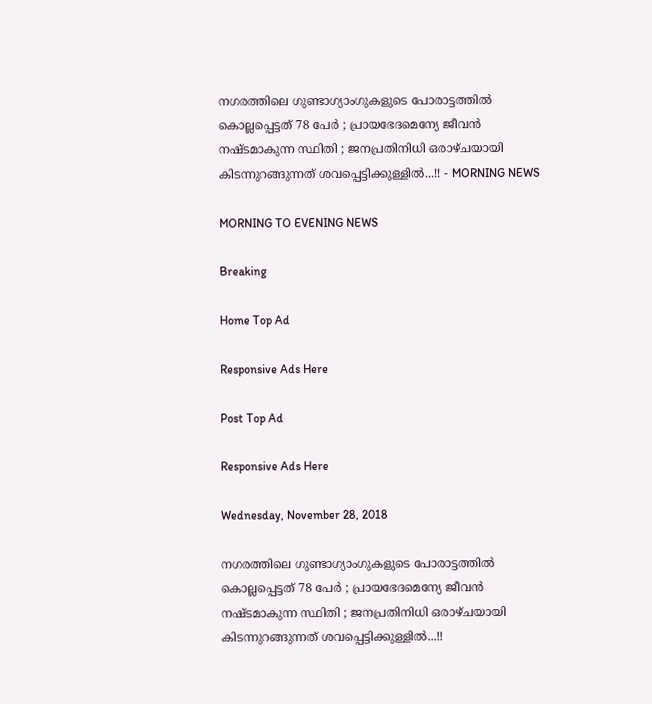നഗരത്തിലെ ഗുണ്ടാഗ്യാംഗുകളുടെ പോരാട്ടത്തില്‍ കൊല്ലപ്പെട്ടത് 78 പേര്‍ ; പ്രായഭേദമെന്യേ ജീവന്‍ നഷ്ടമാകുന്ന സ്ഥിതി ; ജനപ്രതിനിധി ഒരാഴ്ചയായി കിടന്നുറങ്ങുന്നത് ശവപ്പെട്ടിക്കുള്ളില്‍...!! - MORNING NEWS

MORNING TO EVENING NEWS

Breaking

Home Top Ad

Responsive Ads Here

Post Top Ad

Responsive Ads Here

Wednesday, November 28, 2018

നഗരത്തിലെ ഗുണ്ടാഗ്യാംഗുകളുടെ പോരാട്ടത്തില്‍ കൊല്ലപ്പെട്ടത് 78 പേര്‍ ; പ്രായഭേദമെന്യേ ജീവന്‍ നഷ്ടമാകുന്ന സ്ഥിതി ; ജനപ്രതിനിധി ഒരാഴ്ചയായി കിടന്നുറങ്ങുന്നത് ശവപ്പെട്ടിക്കുള്ളില്‍...!!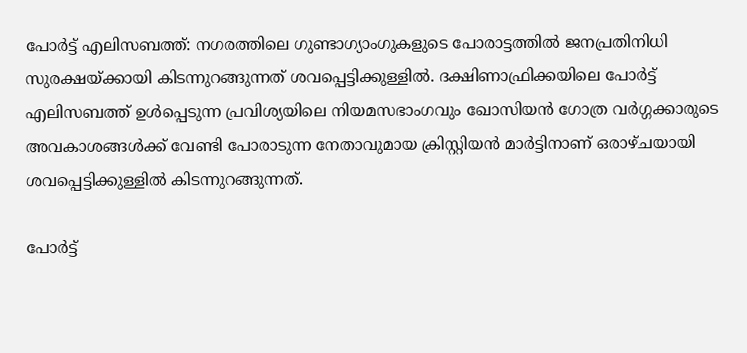പോര്‍ട്ട് എലിസബത്ത്: നഗരത്തിലെ ഗുണ്ടാഗ്യാംഗുകളുടെ പോരാട്ടത്തില്‍ ജനപ്രതിനിധി സുരക്ഷയ്ക്കായി കിടന്നുറങ്ങുന്നത് ശവപ്പെട്ടിക്കുള്ളില്‍. ദക്ഷിണാഫ്രിക്കയിലെ പോര്‍ട്ട് എലിസബത്ത് ഉള്‍പ്പെടുന്ന പ്രവിശ്യയിലെ നിയമസഭാംഗവും ഖോസിയന്‍ ഗോത്ര വര്‍ഗ്ഗക്കാരുടെ അവകാശങ്ങള്‍ക്ക് വേണ്ടി പോരാടുന്ന നേതാവുമായ ക്രിസ്റ്റിയന്‍ മാര്‍ട്ടിനാണ് ഒരാഴ്ചയായി ശവപ്പെട്ടിക്കുള്ളില്‍ കിടന്നുറങ്ങുന്നത്.

പോര്‍ട്ട്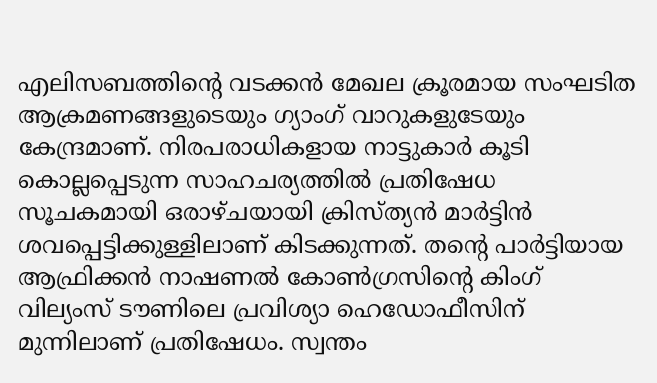എലിസബത്തിന്റെ വടക്കന്‍ മേഖല ക്രൂരമായ സംഘടിത ആക്രമണങ്ങളുടെയും ഗ്യാംഗ് വാറുകളുടേയും കേന്ദ്രമാണ്. നിരപരാധികളായ നാട്ടുകാര്‍ കൂടി കൊല്ലപ്പെടുന്ന സാഹചര്യത്തില്‍ പ്രതിഷേധ സൂചകമായി ഒരാഴ്ചയായി ക്രിസ്ത്യന്‍ മാര്‍ട്ടിന്‍ ശവപ്പെട്ടിക്കുള്ളിലാണ് കിടക്കുന്നത്. തന്റെ പാര്‍ട്ടിയായ ആഫ്രിക്കന്‍ നാഷണല്‍ കോണ്‍ഗ്രസിന്റെ കിംഗ് വില്യംസ് ടൗണിലെ പ്രവിശ്യാ ഹെഡോഫീസിന് മുന്നിലാണ് പ്രതിഷേധം. സ്വന്തം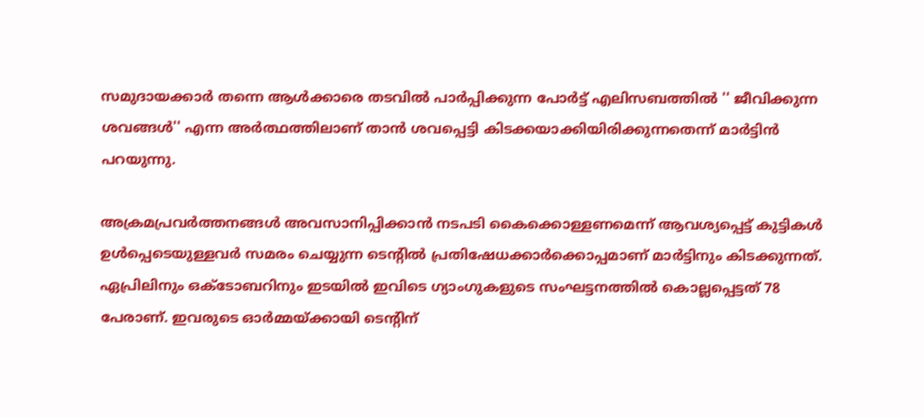സമുദായക്കാര്‍ തന്നെ ആള്‍ക്കാരെ തടവില്‍ പാര്‍പ്പിക്കുന്ന പോര്‍ട്ട് എലിസബത്തില്‍ '' ജീവിക്കുന്ന ശവങ്ങള്‍'' എന്ന അര്‍ത്ഥത്തിലാണ് താന്‍ ശവപ്പെട്ടി കിടക്കയാക്കിയിരിക്കുന്നതെന്ന് മാര്‍ട്ടിന്‍ പറയുന്നു.

അക്രമപ്രവര്‍ത്തനങ്ങള്‍ അവസാനിപ്പിക്കാന്‍ നടപടി കൈക്കൊള്ളണമെന്ന് ആവശ്യപ്പെട്ട് കുട്ടികള്‍ ഉള്‍പ്പെടെയുള്ളവര്‍ സമരം ചെയ്യുന്ന ടെന്റില്‍ പ്രതിഷേധക്കാര്‍ക്കൊപ്പമാണ് മാര്‍ട്ടിനും കിടക്കുന്നത്. ഏപ്രിലിനും ഒക്‌ടോബറിനും ഇടയില്‍ ഇവിടെ ഗ്യാംഗുകളുടെ സംഘട്ടനത്തില്‍ കൊല്ലപ്പെട്ടത് 78 പേരാണ്. ഇവരുടെ ഓര്‍മ്മയ്ക്കായി ടെന്റിന്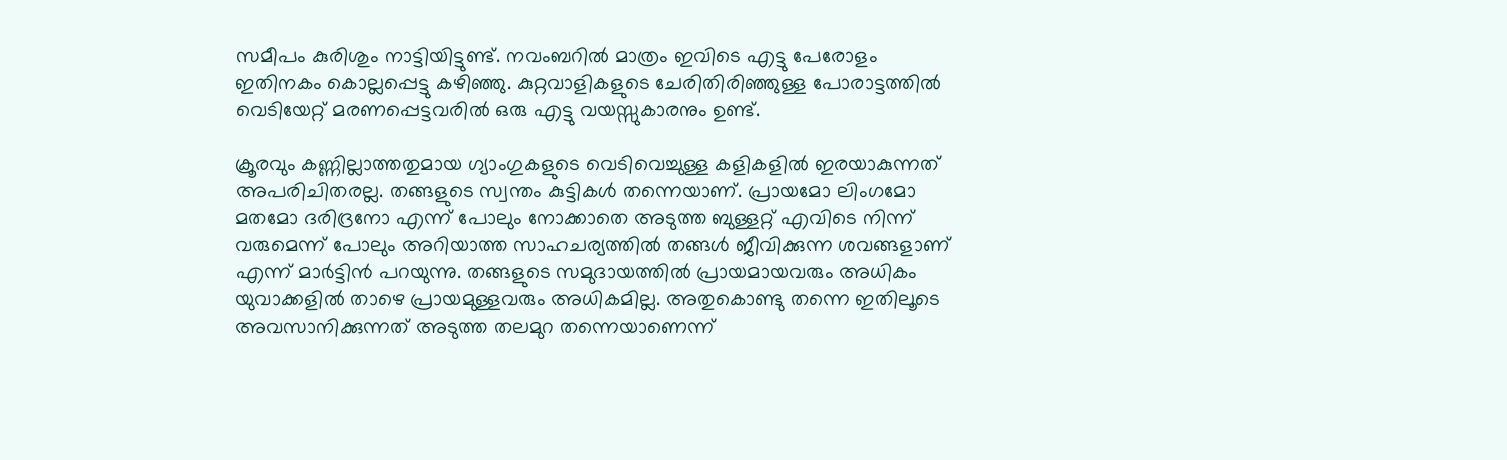സമീപം കുരിശും നാട്ടിയിട്ടുണ്ട്. നവംബറില്‍ മാത്രം ഇവിടെ എട്ടു പേരോളം ഇതിനകം കൊല്ലപ്പെട്ടു കഴിഞ്ഞു. കുറ്റവാളികളുടെ ചേരിതിരിഞ്ഞുള്ള പോരാട്ടത്തില്‍ വെടിയേറ്റ് മരണപ്പെട്ടവരില്‍ ഒരു എട്ടു വയസ്സുകാരനും ഉണ്ട്.

ക്രൂരവും കണ്ണില്ലാത്തതുമായ ഗ്യാംഗുകളുടെ വെടിവെച്ചുള്ള കളികളില്‍ ഇരയാകുന്നത് അപരിചിതരല്ല. തങ്ങളുടെ സ്വന്തം കുട്ടികള്‍ തന്നെയാണ്. പ്രായമോ ലിംഗമോ മതമോ ദരിദ്രനോ എന്ന് പോലും നോക്കാതെ അടുത്ത ബുള്ളറ്റ് എവിടെ നിന്ന് വരുമെന്ന് പോലും അറിയാത്ത സാഹചര്യത്തില്‍ തങ്ങള്‍ ജീവിക്കുന്ന ശവങ്ങളാണ് എന്ന് മാര്‍ട്ടിന്‍ പറയുന്നു. തങ്ങളുടെ സമുദായത്തില്‍ പ്രായമായവരും അധികം യുവാക്കളില്‍ താഴെ പ്രായമുള്ളവരും അധികമില്ല. അതുകൊണ്ടു തന്നെ ഇതിലൂടെ അവസാനിക്കുന്നത് അടുത്ത തലമുറ തന്നെയാണെന്ന്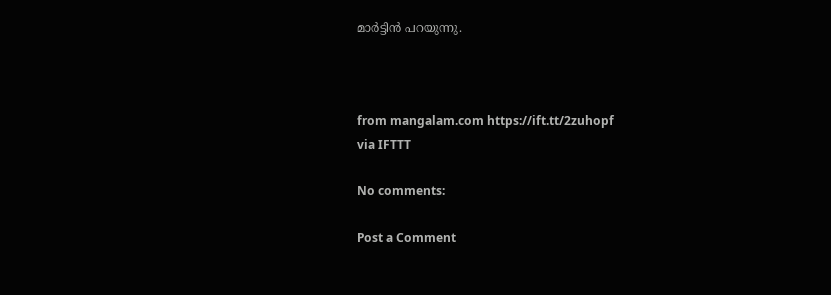മാര്‍ട്ടിന്‍ പറയുന്നു.



from mangalam.com https://ift.tt/2zuhopf
via IFTTT

No comments:

Post a Comment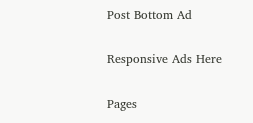Post Bottom Ad

Responsive Ads Here

Pages